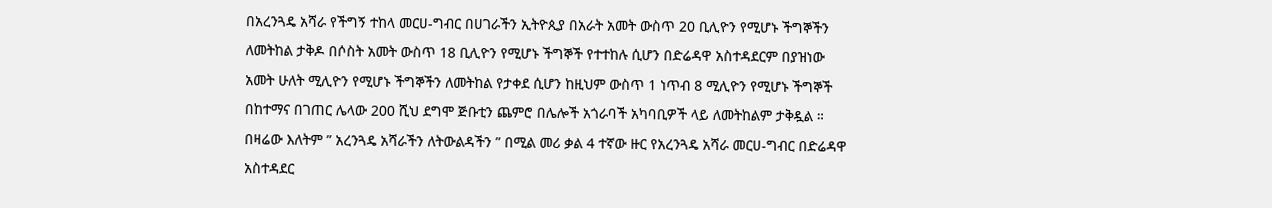በአረንጓዴ አሻራ የችግኝ ተከላ መርሀ-ግብር በሀገራችን ኢትዮጲያ በአራት አመት ውስጥ 20 ቢሊዮን የሚሆኑ ችግኞችን ለመትከል ታቅዶ በሶስት አመት ውስጥ 18 ቢሊዮን የሚሆኑ ችግኞች የተተከሉ ሲሆን በድሬዳዋ አስተዳደርም በያዝነው አመት ሁለት ሚሊዮን የሚሆኑ ችግኞችን ለመትከል የታቀደ ሲሆን ከዚህም ውስጥ 1 ነጥብ 8 ሚሊዮን የሚሆኑ ችግኞች በከተማና በገጠር ሌላው 200 ሺህ ደግሞ ጅቡቲን ጨምሮ በሌሎች አጎራባች አካባቢዎች ላይ ለመትከልም ታቅዷል ።
በዛሬው እለትም ” አረንጓዴ አሻራችን ለትውልዳችን ” በሚል መሪ ቃል 4 ተኛው ዙር የአረንጓዴ አሻራ መርሀ-ግብር በድሬዳዋ አስተዳደር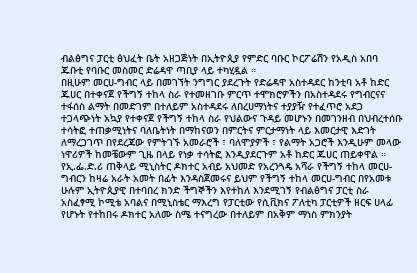ብልፅግና ፓርቲ ፅህፈት ቤት አዘጋጅነት በኢትዮጲያ የምድር ባቡር ኮርፖሬሽን የአዲስ አበባ ጁቡቲ የባቡር መስመር ድሬዳዋ ጣቢያ ላይ ተካሂዷል ።
በዚሁም መርሀ-ግብር ላይ በመገኘት ንግግር ያደረጉት የድሬዳዋ አስተዳደር ከንቲባ አቶ ከድር ጁሀር በተቀናጀ የችግኝ ተከላ ስራ የተመዘገቡ ምርጥ ተሞክሮዎችን በአስተዳደሩ የግብርናና ተፋሰስ ልማት በመድገም በተለይም አስተዳደሩ ለበረሀማነትና ተያያዥ የተፈጥሮ አደጋ ተጋላጭነት አኳያ የተቀናጀ የችግኝ ተከላ ስራ የህልውና ጉዳይ መሆኑን በመገንዘብ በህብረተሰቡ ተሳትፎ ተጠቃሚነትና ባለቤትነት በማከናወን በምርትና ምርታማነት ላይ እመርታዊ እድገት ለማረጋገጥ በየደረጃው የምትገኙ አመራሮች ፣ ባለሞያዎች ፣ የልማት አጋሮች እንዲሁም መላው ነዋሪዎች ከመቼውም ጊዜ በላይ የነቃ ተሳትፎ እንዲያደርጉም አቶ ከድር ጁሀር ጠይቀዋል ።
የኢ.ፌ.ድ.ሪ ጠቅላይ ሚኒስትር ዶክተር አብይ አህመድ የአረንጓዴ አሻራ የችግኝ ተከላ መርሀ-ግብርን ከዛሬ አራት አመት በፊት እንዳስጀመሩና ይህም የችግኝ ተከላ መርሀ-ግብር በየአመቱ ሁሉም ኢትዮጲያዊ በተባበረ ክንድ ችግኞችን እየተከለ እንደሚገኝ የብልፅግና ፓርቲ ስራ አስፈፃሚ ኮሚቴ አባልና በሚኒስቴር ማእረግ የፓርቲው የሲቪክና ፖለቲካ ፓርቲዎች ዘርፍ ሀላፊ የሆኑት የተከበሩ ዶክተር አለሙ ስሜ ተናግረው በተለይም በአቅም ማነስ ምክንያት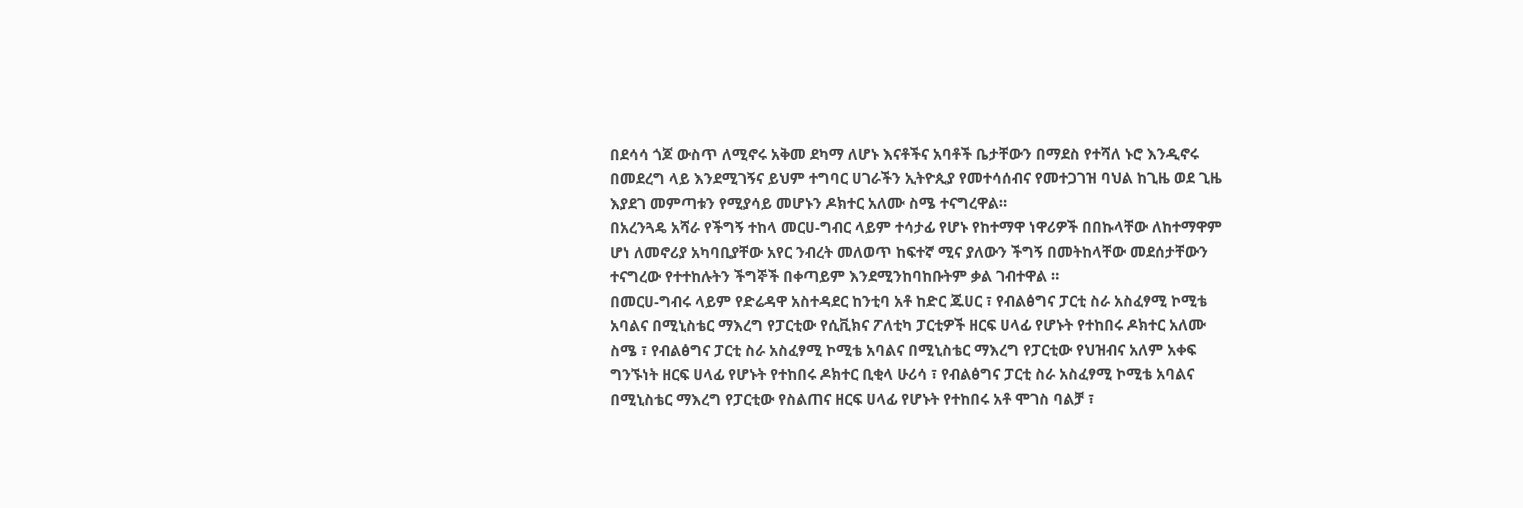በደሳሳ ጎጆ ውስጥ ለሚኖሩ አቅመ ደካማ ለሆኑ እናቶችና አባቶች ቤታቸውን በማደስ የተሻለ ኑሮ እንዲኖሩ በመደረግ ላይ እንደሚገኝና ይህም ተግባር ሀገራችን ኢትዮጲያ የመተሳሰብና የመተጋገዝ ባህል ከጊዜ ወደ ጊዜ እያደገ መምጣቱን የሚያሳይ መሆኑን ዶክተር አለሙ ስሜ ተናግረዋል።
በአረንጓዴ አሻራ የችግኝ ተከላ መርሀ-ግብር ላይም ተሳታፊ የሆኑ የከተማዋ ነዋሪዎች በበኩላቸው ለከተማዋም ሆነ ለመኖሪያ አካባቢያቸው አየር ንብረት መለወጥ ከፍተኛ ሚና ያለውን ችግኝ በመትከላቸው መደሰታቸውን ተናግረው የተተከሉትን ችግኞች በቀጣይም እንደሚንከባከቡትም ቃል ገብተዋል ።
በመርሀ-ግብሩ ላይም የድሬዳዋ አስተዳደር ከንቲባ አቶ ከድር ጁሀር ፣ የብልፅግና ፓርቲ ስራ አስፈፃሚ ኮሚቴ አባልና በሚኒስቴር ማእረግ የፓርቲው የሲቪክና ፖለቲካ ፓርቲዎች ዘርፍ ሀላፊ የሆኑት የተከበሩ ዶክተር አለሙ ስሜ ፣ የብልፅግና ፓርቲ ስራ አስፈፃሚ ኮሚቴ አባልና በሚኒስቴር ማእረግ የፓርቲው የህዝብና አለም አቀፍ ግንኙነት ዘርፍ ሀላፊ የሆኑት የተከበሩ ዶክተር ቢቂላ ሁሪሳ ፣ የብልፅግና ፓርቲ ስራ አስፈፃሚ ኮሚቴ አባልና በሚኒስቴር ማእረግ የፓርቲው የስልጠና ዘርፍ ሀላፊ የሆኑት የተከበሩ አቶ ሞገስ ባልቻ ፣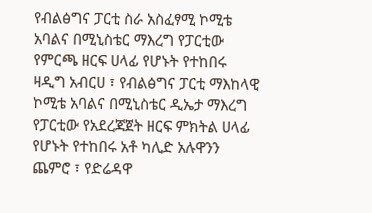የብልፅግና ፓርቲ ስራ አስፈፃሚ ኮሚቴ አባልና በሚኒስቴር ማእረግ የፓርቲው የምርጫ ዘርፍ ሀላፊ የሆኑት የተከበሩ ዛዲግ አብርሀ ፣ የብልፅግና ፓርቲ ማእከላዊ ኮሚቴ አባልና በሚኒስቴር ዲኤታ ማእረግ የፓርቲው የአደረጃጀት ዘርፍ ምክትል ሀላፊ የሆኑት የተከበሩ አቶ ካሊድ አሉዋንን ጨምሮ ፣ የድሬዳዋ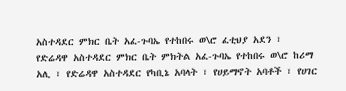አስተዳደር ምክር ቤት አፈ-ጉባኤ የተከበሩ ወ\ሮ ፈቲህያ አደን ፣ የድሬዳዋ አስተዳደር ምክር ቤት ምክትል አፈ-ጉባኤ የተከበሩ ወ\ሮ ከሪማ አሊ ፣ የድሬዳዋ አስተዳደር የካቢኔ አባላት ፣ የሀይማኖት አባቶች ፣ የሀገር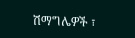ሽማግሌዎች ፣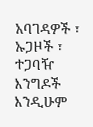አባገዳዎች ፣ ኡጋዞች ፣ ተጋባዥ እንግዶች እንዲሁም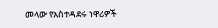መላው የአስተዳደሩ ነዋሪዎች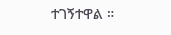ተገኝተዋል ።